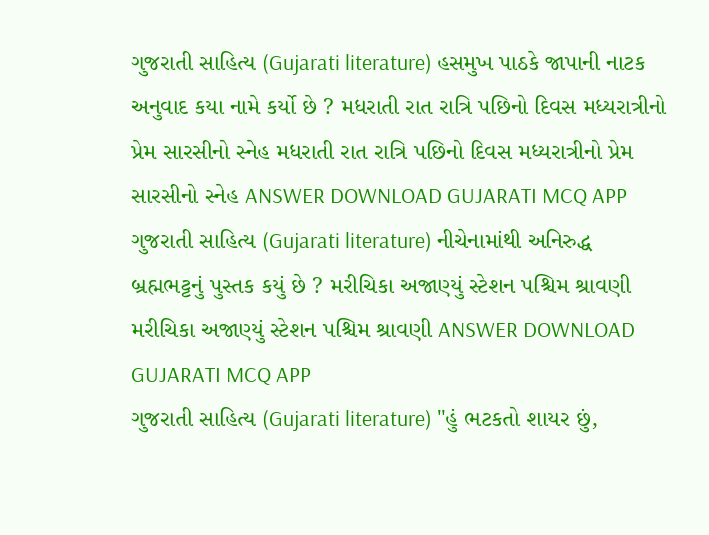ગુજરાતી સાહિત્ય (Gujarati literature) હસમુખ પાઠકે જાપાની નાટક અનુવાદ કયા નામે કર્યો છે ? મધરાતી રાત રાત્રિ પછિનો દિવસ મધ્યરાત્રીનો પ્રેમ સારસીનો સ્નેહ મધરાતી રાત રાત્રિ પછિનો દિવસ મધ્યરાત્રીનો પ્રેમ સારસીનો સ્નેહ ANSWER DOWNLOAD GUJARATI MCQ APP
ગુજરાતી સાહિત્ય (Gujarati literature) નીચેનામાંથી અનિરુદ્ધ બ્રહ્મભટ્ટનું પુસ્તક કયું છે ? મરીચિકા અજાણ્યું સ્ટેશન પશ્ચિમ શ્રાવણી મરીચિકા અજાણ્યું સ્ટેશન પશ્ચિમ શ્રાવણી ANSWER DOWNLOAD GUJARATI MCQ APP
ગુજરાતી સાહિત્ય (Gujarati literature) "હું ભટકતો શાયર છું,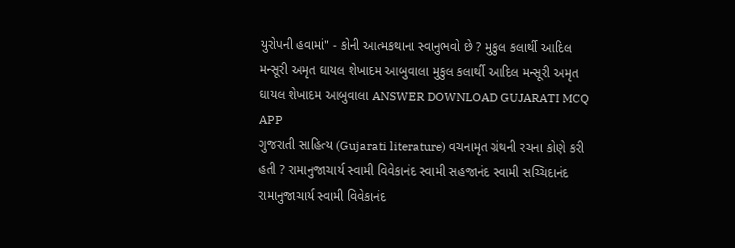યુરોપની હવામાં" - કોની આત્મકથાના સ્વાનુભવો છે ? મુકુલ કલાર્થી આદિલ મન્સૂરી અમૃત ઘાયલ શેખાદમ આબુવાલા મુકુલ કલાર્થી આદિલ મન્સૂરી અમૃત ઘાયલ શેખાદમ આબુવાલા ANSWER DOWNLOAD GUJARATI MCQ APP
ગુજરાતી સાહિત્ય (Gujarati literature) વચનામૃત ગ્રંથની રચના કોણે કરી હતી ? રામાનુજાચાર્ય સ્વામી વિવેકાનંદ સ્વામી સહજાનંદ સ્વામી સચ્ચિદાનંદ રામાનુજાચાર્ય સ્વામી વિવેકાનંદ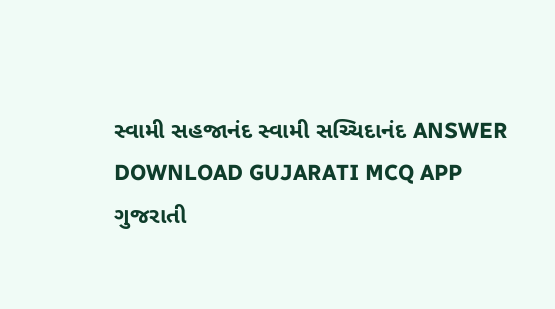સ્વામી સહજાનંદ સ્વામી સચ્ચિદાનંદ ANSWER DOWNLOAD GUJARATI MCQ APP
ગુજરાતી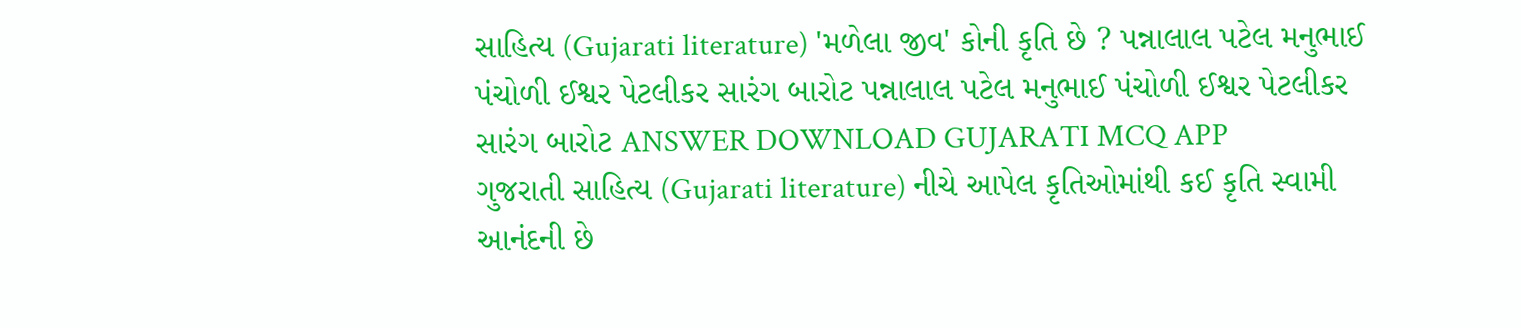સાહિત્ય (Gujarati literature) 'મળેલા જીવ' કોની કૃતિ છે ? પન્નાલાલ પટેલ મનુભાઈ પંચોળી ઈશ્વર પેટલીકર સારંગ બારોટ પન્નાલાલ પટેલ મનુભાઈ પંચોળી ઈશ્વર પેટલીકર સારંગ બારોટ ANSWER DOWNLOAD GUJARATI MCQ APP
ગુજરાતી સાહિત્ય (Gujarati literature) નીચે આપેલ કૃતિઓમાંથી કઈ કૃતિ સ્વામી આનંદની છે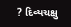? દિવ્યચક્ષુ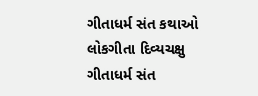ગીતાધર્મ સંત કથાઓ લોકગીતા દિવ્યચક્ષુ ગીતાધર્મ સંત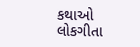કથાઓ લોકગીતા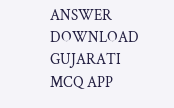ANSWER DOWNLOAD GUJARATI MCQ APP